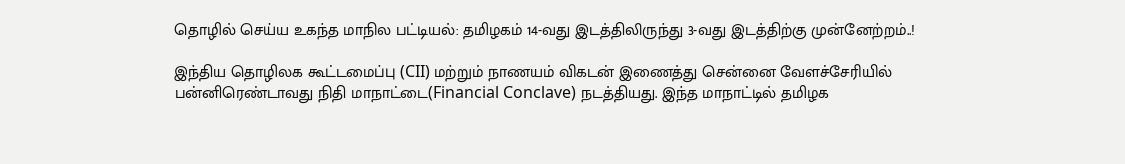தொழில் செய்ய உகந்த மாநில பட்டியல்: தமிழகம் 14-வது இடத்திலிருந்து 3-வது இடத்திற்கு முன்னேற்றம்..!

இந்திய தொழிலக கூட்டமைப்பு (CII) மற்றும் நாணயம் விகடன் இணைத்து சென்னை வேளச்சேரியில் பன்னிரெண்டாவது நிதி மாநாட்டை(Financial Conclave) நடத்தியது. இந்த மாநாட்டில் தமிழக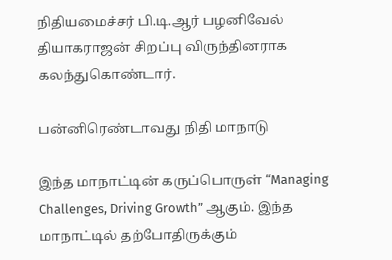நிதியமைச்சர் பி.டி.ஆர் பழனிவேல் தியாகராஜன் சிறப்பு விருந்தினராக கலந்துகொண்டார்.

பன்னிரெண்டாவது நிதி மாநாடு

இந்த மாநாட்டின் கருப்பொருள் “Managing Challenges, Driving Growth” ஆகும். இந்த மாநாட்டில் தற்போதிருக்கும்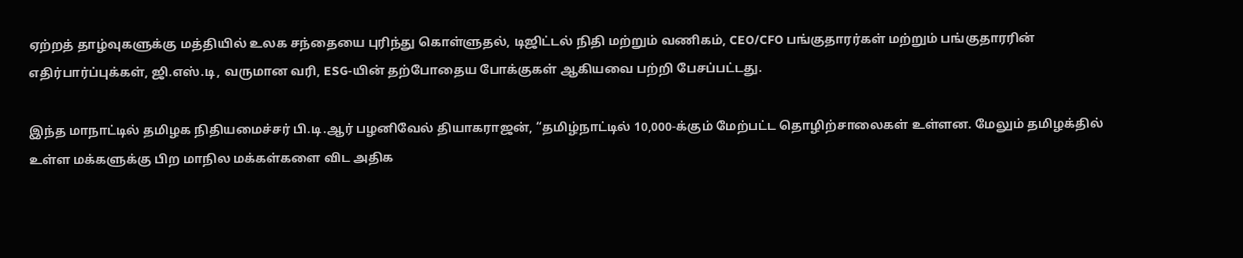ஏற்றத் தாழ்வுகளுக்கு மத்தியில் உலக சந்தையை புரிந்து கொள்ளுதல், டிஜிட்டல் நிதி மற்றும் வணிகம், CEO/CFO பங்குதாரர்கள் மற்றும் பங்குதாரரின் எதிர்பார்ப்புக்கள், ஜி.எஸ்.டி, வருமான வரி, ESG-யின் தற்போதைய போக்குகள் ஆகியவை பற்றி பேசப்பட்டது.

இந்த மாநாட்டில் தமிழக நிதியமைச்சர் பி.டி.ஆர் பழனிவேல் தியாகராஜன், “தமிழ்நாட்டில் 10,000-க்கும் மேற்பட்ட தொழிற்சாலைகள் உள்ளன. மேலும் தமிழக்தில் உள்ள மக்களுக்கு பிற மாநில மக்கள்களை விட அதிக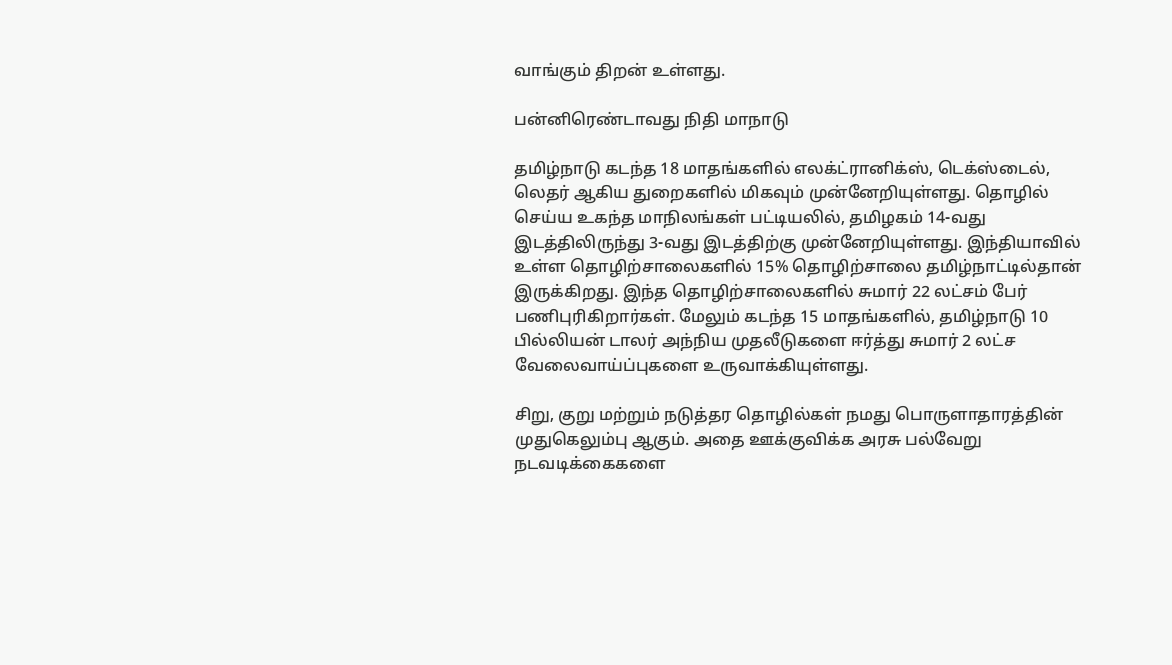வாங்கும் திறன் உள்ளது.

பன்னிரெண்டாவது நிதி மாநாடு

தமிழ்நாடு கடந்த 18 மாதங்களில் எலக்ட்ரானிக்ஸ், டெக்ஸ்டைல், லெதர் ஆகிய துறைகளில் மிகவும் முன்னேறியுள்ளது. தொழில் செய்ய உகந்த மாநிலங்கள் பட்டியலில், தமிழகம் 14-வது இடத்திலிருந்து 3-வது இடத்திற்கு முன்னேறியுள்ளது. இந்தியாவில் உள்ள தொழிற்சாலைகளில் 15% தொழிற்சாலை தமிழ்நாட்டில்தான் இருக்கிறது. இந்த தொழிற்சாலைகளில் சுமார் 22 லட்சம் பேர் பணிபுரிகிறார்கள். மேலும் கடந்த 15 மாதங்களில், தமிழ்நாடு 10 பில்லியன் டாலர் அந்நிய முதலீடுகளை ஈர்த்து சுமார் 2 லட்ச வேலைவாய்ப்புகளை உருவாக்கியுள்ளது.

சிறு, குறு மற்றும் நடுத்தர தொழில்கள் நமது பொருளாதாரத்தின் முதுகெலும்பு ஆகும். அதை ஊக்குவிக்க அரசு பல்வேறு நடவடிக்கைகளை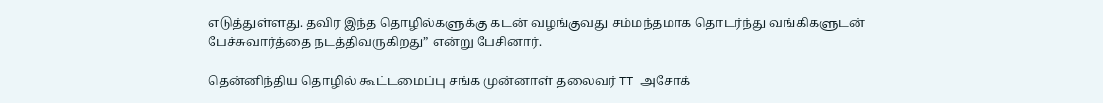எடுத்துள்ளது. தவிர இந்த தொழில்களுக்கு கடன் வழங்குவது சம்மந்தமாக தொடர்ந்து வங்கிகளுடன் பேச்சுவார்த்தை நடத்திவருகிறது” என்று பேசினார்.

தென்னிந்திய தொழில் கூட்டமைப்பு சங்க முன்னாள் தலைவர் TT அசோக்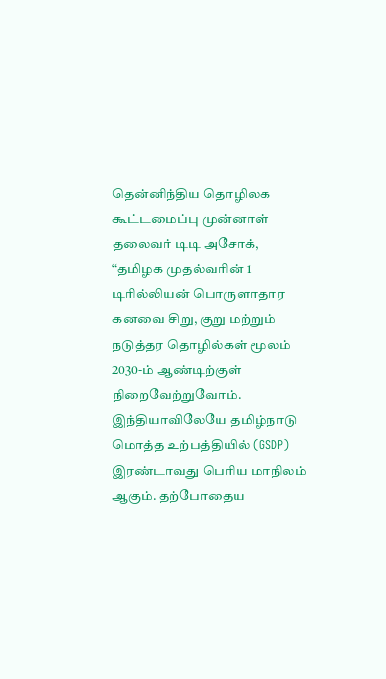தென்னிந்திய தொழிலக கூட்டமைப்பு முன்னாள் தலைவர் டிடி அசோக், “தமிழக முதல்வரின் 1 டிரில்லியன் பொருளாதார கனவை சிறு, குறு மற்றும் நடுத்தர தொழில்கள் மூலம் 2030-ம் ஆண்டிற்குள் நிறைவேற்றுவோம். இந்தியாவிலேயே தமிழ்நாடு மொத்த உற்பத்தியில் (GSDP) இரண்டாவது பெரிய மாநிலம் ஆகும். தற்போதைய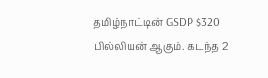தமிழ்நாட்டின் GSDP $320 பில்லியன் ஆகும். கடந்த 2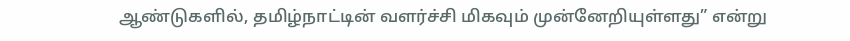ஆண்டுகளில், தமிழ்நாட்டின் வளர்ச்சி மிகவும் முன்னேறியுள்ளது” என்று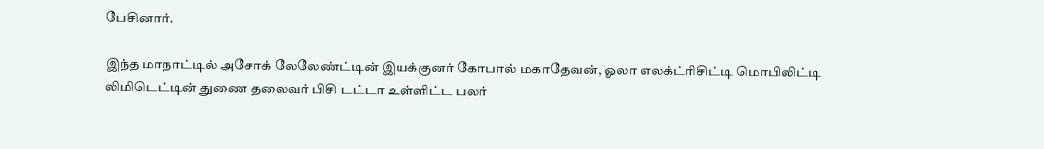பேசினார்.

இந்த மாநாட்டில் அசோக் லேலேண்ட்டின் இயக்குனர் கோபால் மகாதேவன், ஓலா எலக்ட்ரிசிட்டி மொபிலிட்டி லிமிடெட்டின் துணை தலைவர் பிசி டட்டா உள்ளிட்ட பலர்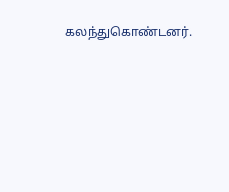கலந்துகொண்டனர்.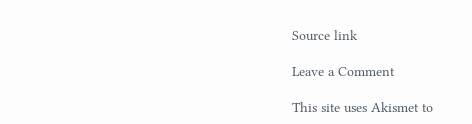Source link

Leave a Comment

This site uses Akismet to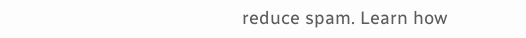reduce spam. Learn how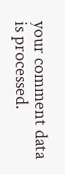your comment data is processed.